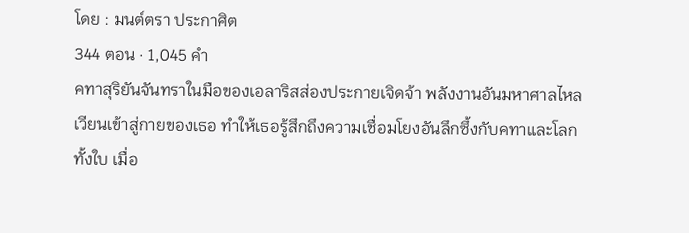โดย : มนต์ตรา ประกาศิต
344 ตอน · 1,045 คำ
คทาสุริยันจันทราในมือของเอลาริสส่องประกายเจิดจ้า พลังงานอันมหาศาลไหลเวียนเข้าสู่กายของเธอ ทำให้เธอรู้สึกถึงความเชื่อมโยงอันลึกซึ้งกับคทาและโลกทั้งใบ เมื่อ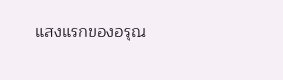แสงแรกของอรุณ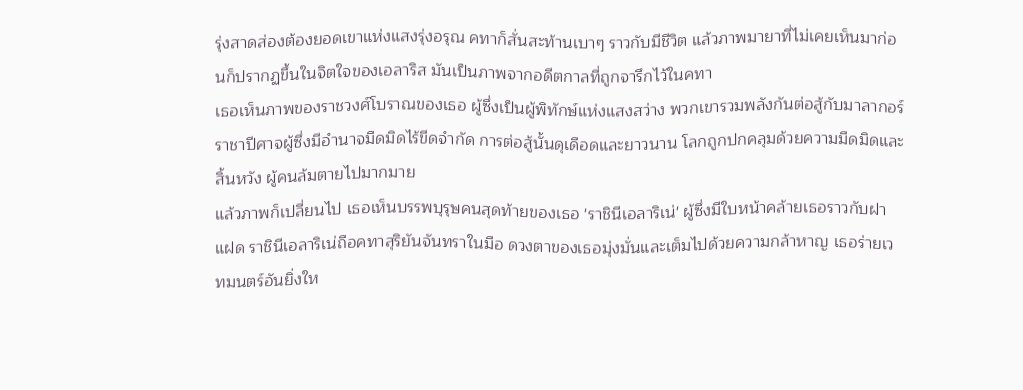รุ่งสาดส่องต้องยอดเขาแห่งแสงรุ่งอรุณ คทาก็สั่นสะท้านเบาๆ ราวกับมีชีวิต แล้วภาพมายาที่ไม่เคยเห็นมาก่อนก็ปรากฏขึ้นในจิตใจของเอลาริส มันเป็นภาพจากอดีตกาลที่ถูกจารึกไว้ในคทา
เธอเห็นภาพของราชวงศ์โบราณของเธอ ผู้ซึ่งเป็นผู้พิทักษ์แห่งแสงสว่าง พวกเขารวมพลังกันต่อสู้กับมาลากอร์ ราชาปีศาจผู้ซึ่งมีอำนาจมืดมิดไร้ขีดจำกัด การต่อสู้นั้นดุเดือดและยาวนาน โลกถูกปกคลุมด้วยความมืดมิดและสิ้นหวัง ผู้คนล้มตายไปมากมาย
แล้วภาพก็เปลี่ยนไป เธอเห็นบรรพบุรุษคนสุดท้ายของเธอ 'ราชินีเอลาริเน่' ผู้ซึ่งมีใบหน้าคล้ายเธอราวกับฝาแฝด ราชินีเอลาริเน่ถือคทาสุริยันจันทราในมือ ดวงตาของเธอมุ่งมั่นและเต็มไปด้วยความกล้าหาญ เธอร่ายเวทมนตร์อันยิ่งให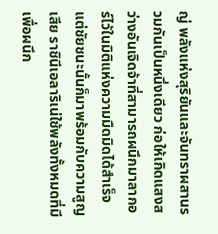ญ่ พลังแห่งสุริยันและจันทราผสานรวมกันเป็นหนึ่งเดียว ก่อให้เกิดแสงสว่างอันเจิดจ้าที่สามารถผนึกมาลากอร์ไว้ในมิติแห่งความมืดมิดได้สำเร็จ
แต่ชัยชนะนั้นก็มาพร้อมกับความสูญเสีย ราชินีเอลาริเน่ใช้พลังทั้งหมดที่มีเพื่อผนึก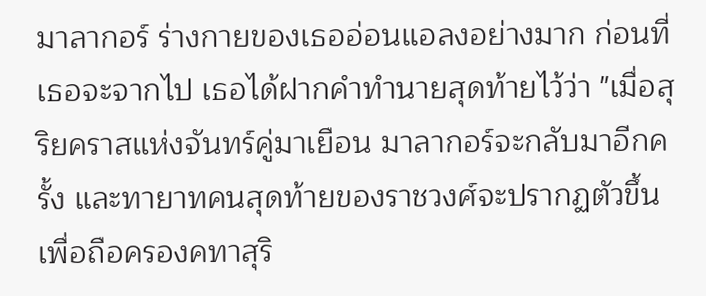มาลากอร์ ร่างกายของเธออ่อนแอลงอย่างมาก ก่อนที่เธอจะจากไป เธอได้ฝากคำทำนายสุดท้ายไว้ว่า "เมื่อสุริยคราสแห่งจันทร์คู่มาเยือน มาลากอร์จะกลับมาอีกครั้ง และทายาทคนสุดท้ายของราชวงศ์จะปรากฏตัวขึ้น เพื่อถือครองคทาสุริ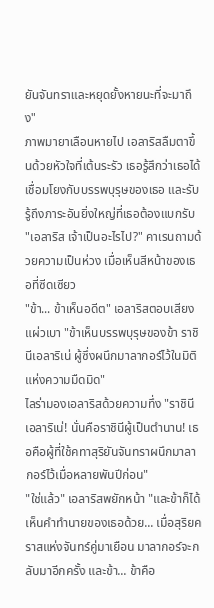ยันจันทราและหยุดยั้งหายนะที่จะมาถึง"
ภาพมายาเลือนหายไป เอลาริสลืมตาขึ้นด้วยหัวใจที่เต้นระรัว เธอรู้สึกว่าเธอได้เชื่อมโยงกับบรรพบุรุษของเธอ และรับรู้ถึงภาระอันยิ่งใหญ่ที่เธอต้องแบกรับ
"เอลาริส เจ้าเป็นอะไรไป?" คาเรนถามด้วยความเป็นห่วง เมื่อเห็นสีหน้าของเธอที่ซีดเซียว
"ข้า... ข้าเห็นอดีต" เอลาริสตอบเสียงแผ่วเบา "ข้าเห็นบรรพบุรุษของข้า ราชินีเอลาริเน่ ผู้ซึ่งผนึกมาลากอร์ไว้ในมิติแห่งความมืดมิด"
ไลร่ามองเอลาริสด้วยความทึ่ง "ราชินีเอลาริเน่! นั่นคือราชินีผู้เป็นตำนาน! เธอคือผู้ที่ใช้คทาสุริยันจันทราผนึกมาลากอร์ไว้เมื่อหลายพันปีก่อน"
"ใช่แล้ว" เอลาริสพยักหน้า "และข้าก็ได้เห็นคำทำนายของเธอด้วย... เมื่อสุริยคราสแห่งจันทร์คู่มาเยือน มาลากอร์จะกลับมาอีกครั้ง และข้า... ข้าคือ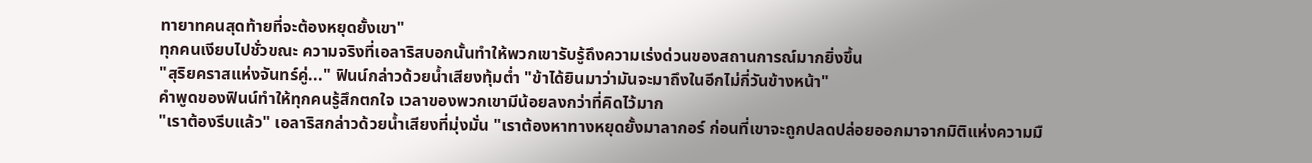ทายาทคนสุดท้ายที่จะต้องหยุดยั้งเขา"
ทุกคนเงียบไปชั่วขณะ ความจริงที่เอลาริสบอกนั้นทำให้พวกเขารับรู้ถึงความเร่งด่วนของสถานการณ์มากยิ่งขึ้น
"สุริยคราสแห่งจันทร์คู่..." ฟินน์กล่าวด้วยน้ำเสียงทุ้มต่ำ "ข้าได้ยินมาว่ามันจะมาถึงในอีกไม่กี่วันข้างหน้า"
คำพูดของฟินน์ทำให้ทุกคนรู้สึกตกใจ เวลาของพวกเขามีน้อยลงกว่าที่คิดไว้มาก
"เราต้องรีบแล้ว" เอลาริสกล่าวด้วยน้ำเสียงที่มุ่งมั่น "เราต้องหาทางหยุดยั้งมาลากอร์ ก่อนที่เขาจะถูกปลดปล่อยออกมาจากมิติแห่งความมื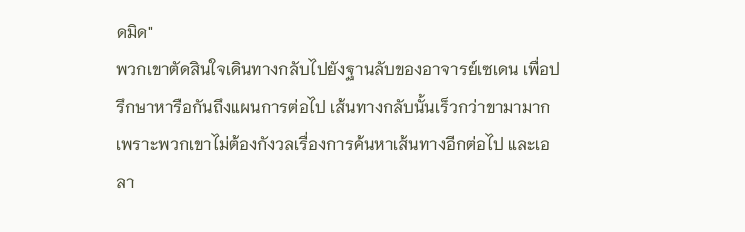ดมิด"
พวกเขาตัดสินใจเดินทางกลับไปยังฐานลับของอาจารย์เซเดน เพื่อปรึกษาหารือกันถึงแผนการต่อไป เส้นทางกลับนั้นเร็วกว่าขามามาก เพราะพวกเขาไม่ต้องกังวลเรื่องการค้นหาเส้นทางอีกต่อไป และเอลา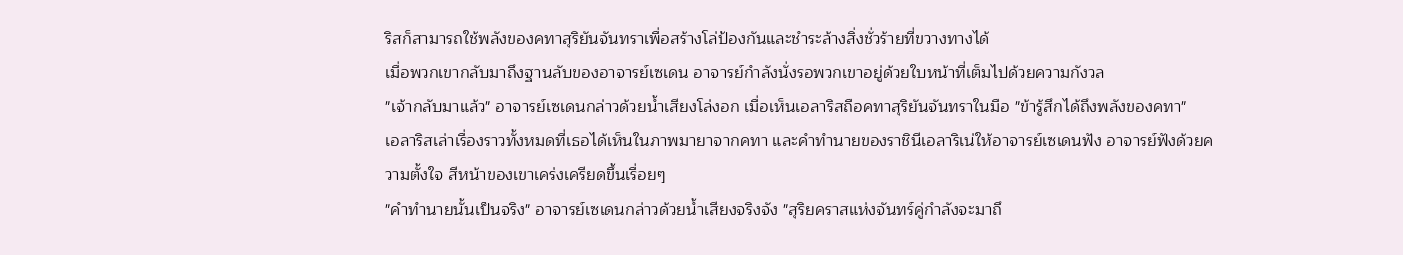ริสก็สามารถใช้พลังของคทาสุริยันจันทราเพื่อสร้างโล่ป้องกันและชำระล้างสิ่งชั่วร้ายที่ขวางทางได้
เมื่อพวกเขากลับมาถึงฐานลับของอาจารย์เซเดน อาจารย์กำลังนั่งรอพวกเขาอยู่ด้วยใบหน้าที่เต็มไปด้วยความกังวล
"เจ้ากลับมาแล้ว" อาจารย์เซเดนกล่าวด้วยน้ำเสียงโล่งอก เมื่อเห็นเอลาริสถือคทาสุริยันจันทราในมือ "ข้ารู้สึกได้ถึงพลังของคทา"
เอลาริสเล่าเรื่องราวทั้งหมดที่เธอได้เห็นในภาพมายาจากคทา และคำทำนายของราชินีเอลาริเน่ให้อาจารย์เซเดนฟัง อาจารย์ฟังด้วยความตั้งใจ สีหน้าของเขาเคร่งเครียดขึ้นเรื่อยๆ
"คำทำนายนั้นเป็นจริง" อาจารย์เซเดนกล่าวด้วยน้ำเสียงจริงจัง "สุริยคราสแห่งจันทร์คู่กำลังจะมาถึ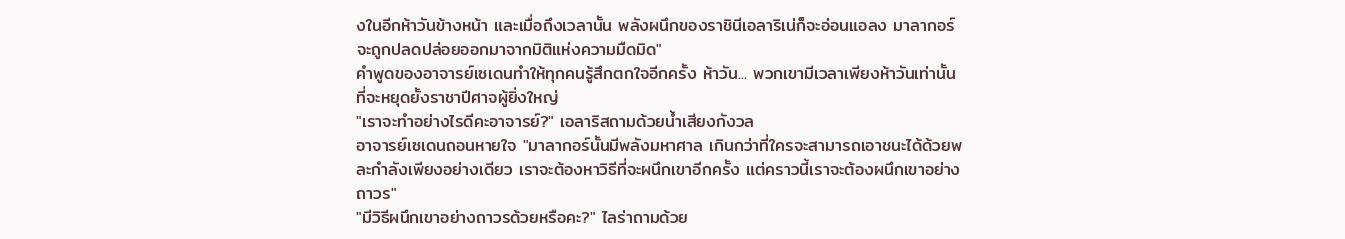งในอีกห้าวันข้างหน้า และเมื่อถึงเวลานั้น พลังผนึกของราชินีเอลาริเน่ก็จะอ่อนแอลง มาลากอร์จะถูกปลดปล่อยออกมาจากมิติแห่งความมืดมิด"
คำพูดของอาจารย์เซเดนทำให้ทุกคนรู้สึกตกใจอีกครั้ง ห้าวัน... พวกเขามีเวลาเพียงห้าวันเท่านั้นที่จะหยุดยั้งราชาปีศาจผู้ยิ่งใหญ่
"เราจะทำอย่างไรดีคะอาจารย์?" เอลาริสถามด้วยน้ำเสียงกังวล
อาจารย์เซเดนถอนหายใจ "มาลากอร์นั้นมีพลังมหาศาล เกินกว่าที่ใครจะสามารถเอาชนะได้ด้วยพละกำลังเพียงอย่างเดียว เราจะต้องหาวิธีที่จะผนึกเขาอีกครั้ง แต่คราวนี้เราจะต้องผนึกเขาอย่างถาวร"
"มีวิธีผนึกเขาอย่างถาวรด้วยหรือคะ?" ไลร่าถามด้วย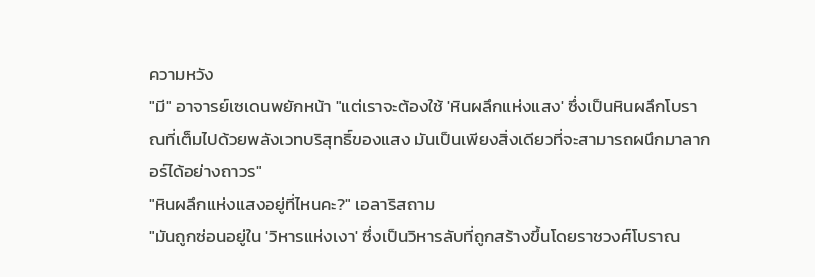ความหวัง
"มี" อาจารย์เซเดนพยักหน้า "แต่เราจะต้องใช้ 'หินผลึกแห่งแสง' ซึ่งเป็นหินผลึกโบราณที่เต็มไปด้วยพลังเวทบริสุทธิ์ของแสง มันเป็นเพียงสิ่งเดียวที่จะสามารถผนึกมาลากอร์ได้อย่างถาวร"
"หินผลึกแห่งแสงอยู่ที่ไหนคะ?" เอลาริสถาม
"มันถูกซ่อนอยู่ใน 'วิหารแห่งเงา' ซึ่งเป็นวิหารลับที่ถูกสร้างขึ้นโดยราชวงศ์โบราณ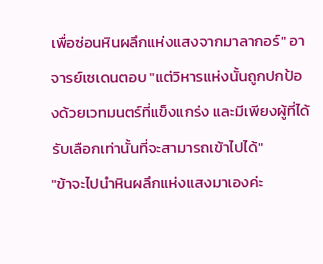เพื่อซ่อนหินผลึกแห่งแสงจากมาลากอร์" อาจารย์เซเดนตอบ "แต่วิหารแห่งนั้นถูกปกป้องด้วยเวทมนตร์ที่แข็งแกร่ง และมีเพียงผู้ที่ได้รับเลือกเท่านั้นที่จะสามารถเข้าไปได้"
"ข้าจะไปนำหินผลึกแห่งแสงมาเองค่ะ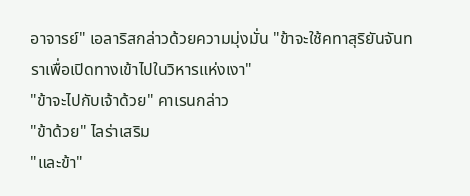อาจารย์" เอลาริสกล่าวด้วยความมุ่งมั่น "ข้าจะใช้คทาสุริยันจันทราเพื่อเปิดทางเข้าไปในวิหารแห่งเงา"
"ข้าจะไปกับเจ้าด้วย" คาเรนกล่าว
"ข้าด้วย" ไลร่าเสริม
"และข้า"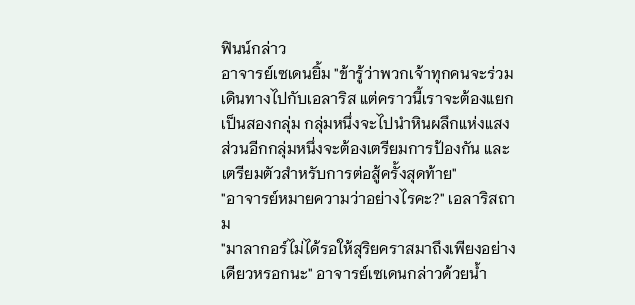ฟินน์กล่าว
อาจารย์เซเดนยิ้ม "ข้ารู้ว่าพวกเจ้าทุกคนจะร่วมเดินทางไปกับเอลาริส แต่คราวนี้เราจะต้องแยกเป็นสองกลุ่ม กลุ่มหนึ่งจะไปนำหินผลึกแห่งแสง ส่วนอีกกลุ่มหนึ่งจะต้องเตรียมการป้องกัน และเตรียมตัวสำหรับการต่อสู้ครั้งสุดท้าย"
"อาจารย์หมายความว่าอย่างไรคะ?" เอลาริสถาม
"มาลากอร์ไม่ได้รอให้สุริยคราสมาถึงเพียงอย่างเดียวหรอกนะ" อาจารย์เซเดนกล่าวด้วยน้ำ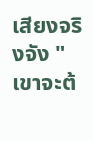เสียงจริงจัง "เขาจะต้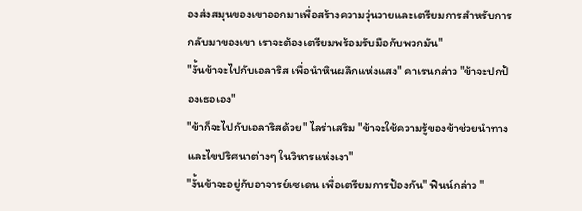องส่งสมุนของเขาออกมาเพื่อสร้างความวุ่นวายและเตรียมการสำหรับการกลับมาของเขา เราจะต้องเตรียมพร้อมรับมือกับพวกมัน"
"งั้นข้าจะไปกับเอลาริส เพื่อนำหินผลึกแห่งแสง" คาเรนกล่าว "ข้าจะปกป้องเธอเอง"
"ข้าก็จะไปกับเอลาริสด้วย" ไลร่าเสริม "ข้าจะใช้ความรู้ของข้าช่วยนำทางและไขปริศนาต่างๆ ในวิหารแห่งเงา"
"งั้นข้าจะอยู่กับอาจารย์เซเดน เพื่อเตรียมการป้องกัน" ฟินน์กล่าว "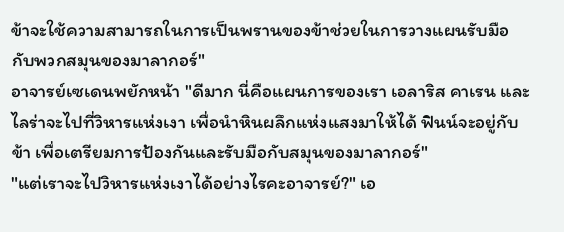ข้าจะใช้ความสามารถในการเป็นพรานของข้าช่วยในการวางแผนรับมือกับพวกสมุนของมาลากอร์"
อาจารย์เซเดนพยักหน้า "ดีมาก นี่คือแผนการของเรา เอลาริส คาเรน และไลร่าจะไปที่วิหารแห่งเงา เพื่อนำหินผลึกแห่งแสงมาให้ได้ ฟินน์จะอยู่กับข้า เพื่อเตรียมการป้องกันและรับมือกับสมุนของมาลากอร์"
"แต่เราจะไปวิหารแห่งเงาได้อย่างไรคะอาจารย์?" เอ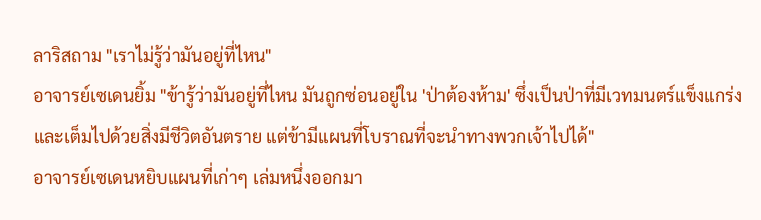ลาริสถาม "เราไม่รู้ว่ามันอยู่ที่ไหน"
อาจารย์เซเดนยิ้ม "ข้ารู้ว่ามันอยู่ที่ไหน มันถูกซ่อนอยู่ใน 'ป่าต้องห้าม' ซึ่งเป็นป่าที่มีเวทมนตร์แข็งแกร่งและเต็มไปด้วยสิ่งมีชีวิตอันตราย แต่ข้ามีแผนที่โบราณที่จะนำทางพวกเจ้าไปได้"
อาจารย์เซเดนหยิบแผนที่เก่าๆ เล่มหนึ่งออกมา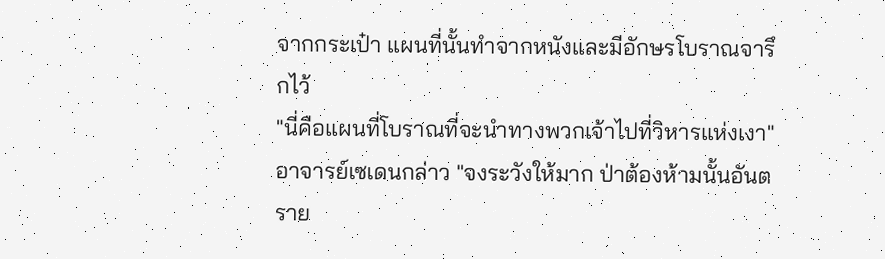จากกระเป๋า แผนที่นั้นทำจากหนังและมีอักษรโบราณจารึกไว้
"นี่คือแผนที่โบราณที่จะนำทางพวกเจ้าไปที่วิหารแห่งเงา" อาจารย์เซเดนกล่าว "จงระวังให้มาก ป่าต้องห้ามนั้นอันตราย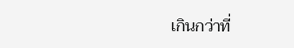เกินกว่าที่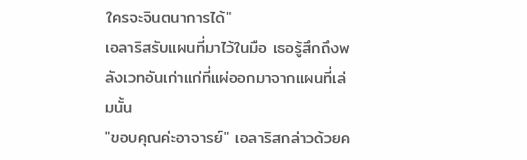ใครจะจินตนาการได้"
เอลาริสรับแผนที่มาไว้ในมือ เธอรู้สึกถึงพลังเวทอันเก่าแก่ที่แผ่ออกมาจากแผนที่เล่มนั้น
"ขอบคุณค่ะอาจารย์" เอลาริสกล่าวด้วยค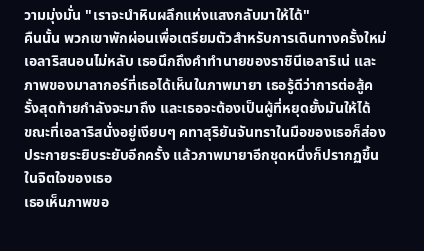วามมุ่งมั่น "เราจะนำหินผลึกแห่งแสงกลับมาให้ได้"
คืนนั้น พวกเขาพักผ่อนเพื่อเตรียมตัวสำหรับการเดินทางครั้งใหม่ เอลาริสนอนไม่หลับ เธอนึกถึงคำทำนายของราชินีเอลาริเน่ และภาพของมาลากอร์ที่เธอได้เห็นในภาพมายา เธอรู้ดีว่าการต่อสู้ครั้งสุดท้ายกำลังจะมาถึง และเธอจะต้องเป็นผู้ที่หยุดยั้งมันให้ได้
ขณะที่เอลาริสนั่งอยู่เงียบๆ คทาสุริยันจันทราในมือของเธอก็ส่องประกายระยิบระยับอีกครั้ง แล้วภาพมายาอีกชุดหนึ่งก็ปรากฏขึ้นในจิตใจของเธอ
เธอเห็นภาพขอ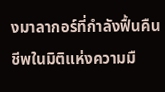งมาลากอร์ที่กำลังฟื้นคืนชีพในมิติแห่งความมื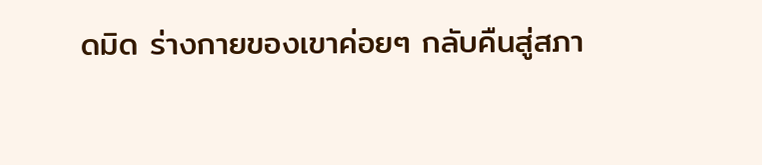ดมิด ร่างกายของเขาค่อยๆ กลับคืนสู่สภา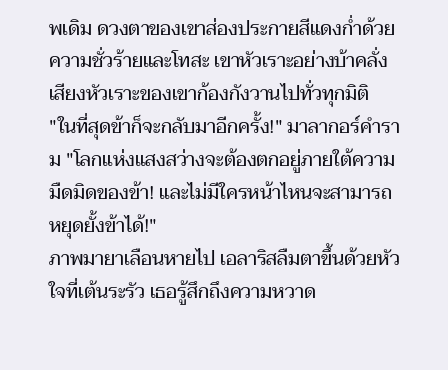พเดิม ดวงตาของเขาส่องประกายสีแดงก่ำด้วยความชั่วร้ายและโทสะ เขาหัวเราะอย่างบ้าคลั่ง เสียงหัวเราะของเขาก้องกังวานไปทั่วทุกมิติ
"ในที่สุดข้าก็จะกลับมาอีกครั้ง!" มาลากอร์คำราม "โลกแห่งแสงสว่างจะต้องตกอยู่ภายใต้ความมืดมิดของข้า! และไม่มีใครหน้าไหนจะสามารถหยุดยั้งข้าได้!"
ภาพมายาเลือนหายไป เอลาริสลืมตาขึ้นด้วยหัวใจที่เต้นระรัว เธอรู้สึกถึงความหวาด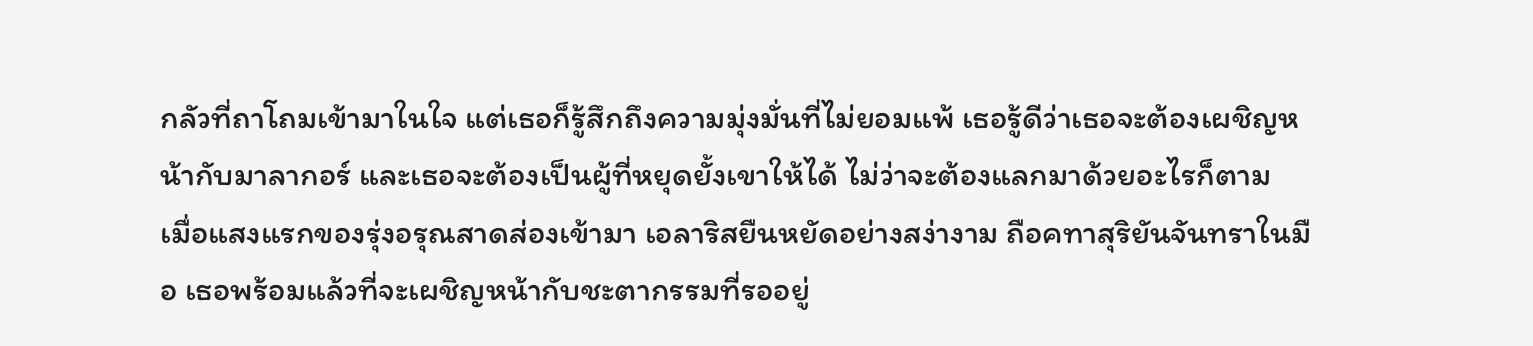กลัวที่ถาโถมเข้ามาในใจ แต่เธอก็รู้สึกถึงความมุ่งมั่นที่ไม่ยอมแพ้ เธอรู้ดีว่าเธอจะต้องเผชิญหน้ากับมาลากอร์ และเธอจะต้องเป็นผู้ที่หยุดยั้งเขาให้ได้ ไม่ว่าจะต้องแลกมาด้วยอะไรก็ตาม
เมื่อแสงแรกของรุ่งอรุณสาดส่องเข้ามา เอลาริสยืนหยัดอย่างสง่างาม ถือคทาสุริยันจันทราในมือ เธอพร้อมแล้วที่จะเผชิญหน้ากับชะตากรรมที่รออยู่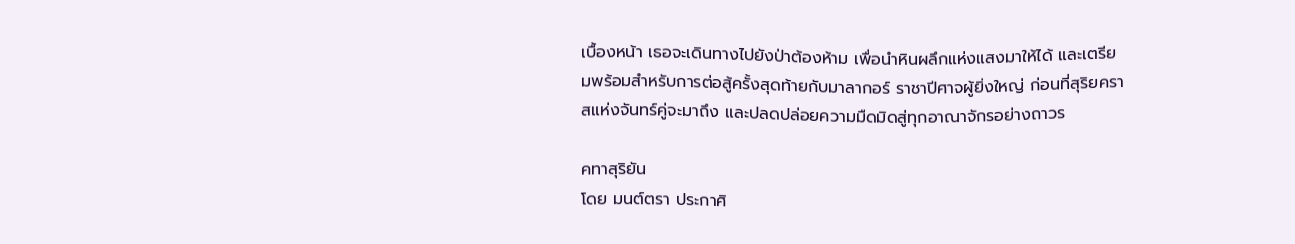เบื้องหน้า เธอจะเดินทางไปยังป่าต้องห้าม เพื่อนำหินผลึกแห่งแสงมาให้ได้ และเตรียมพร้อมสำหรับการต่อสู้ครั้งสุดท้ายกับมาลากอร์ ราชาปีศาจผู้ยิ่งใหญ่ ก่อนที่สุริยคราสแห่งจันทร์คู่จะมาถึง และปลดปล่อยความมืดมิดสู่ทุกอาณาจักรอย่างถาวร

คทาสุริยัน
โดย มนต์ตรา ประกาศิ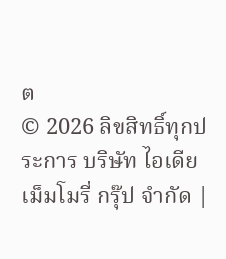ต
© 2026 ลิขสิทธิ์ทุกประการ บริษัท ไอเดีย เม็มโมรี่ กรุ๊ป จำกัด |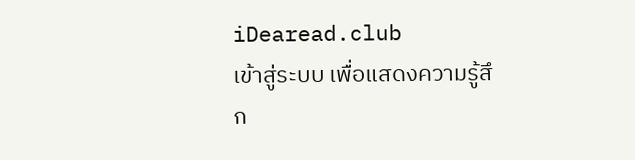iDearead.club
เข้าสู่ระบบ เพื่อแสดงความรู้สึก